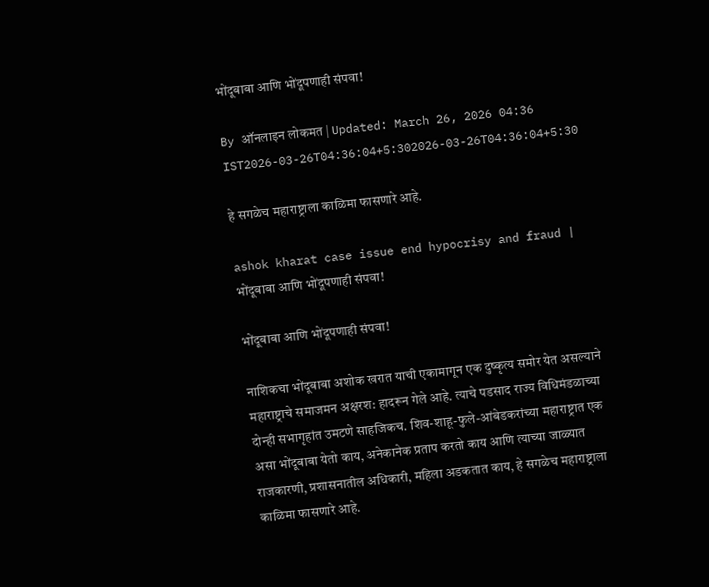भोंदूबाबा आणि भोंदूपणाही संपवा!

By ऑनलाइन लोकमत | Updated: March 26, 2026 04:36 IST2026-03-26T04:36:04+5:302026-03-26T04:36:04+5:30

हे सगळेच महाराष्ट्राला काळिमा फासणारे आहे.

ashok kharat case issue end hypocrisy and fraud | भोंदूबाबा आणि भोंदूपणाही संपवा!

भोंदूबाबा आणि भोंदूपणाही संपवा!

नाशिकचा भोंदूबाबा अशोक खरात याची एकामागून एक दुष्कृत्य समोर येत असल्याने महाराष्ट्राचे समाजमन अक्षरश: हादरून गेले आहे. त्याचे पडसाद राज्य विधिमंडळाच्या दोन्ही सभागृहांत उमटणे साहजिकच. शिव-शाहू-फुले-आंबेडकरांच्या महाराष्ट्रात एक असा भोंदूबाबा येतो काय, अनेकानेक प्रताप करतो काय आणि त्याच्या जाळ्यात राजकारणी, प्रशासनातील अधिकारी, महिला अडकतात काय, हे सगळेच महाराष्ट्राला काळिमा फासणारे आहे.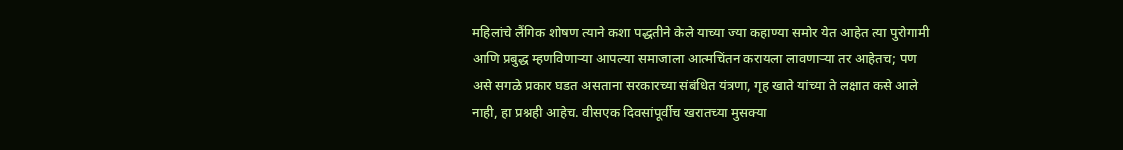महिलांचे लैंगिक शोषण त्याने कशा पद्धतीने केले याच्या ज्या कहाण्या समोर येत आहेत त्या पुरोगामी आणि प्रबुद्ध म्हणविणाऱ्या आपल्या समाजाला आत्मचिंतन करायला लावणाऱ्या तर आहेतच; पण असे सगळे प्रकार घडत असताना सरकारच्या संबंधित यंत्रणा, गृह खाते यांच्या ते लक्षात कसे आले नाही, हा प्रश्नही आहेच. वीसएक दिवसांपूर्वीच खरातच्या मुसक्या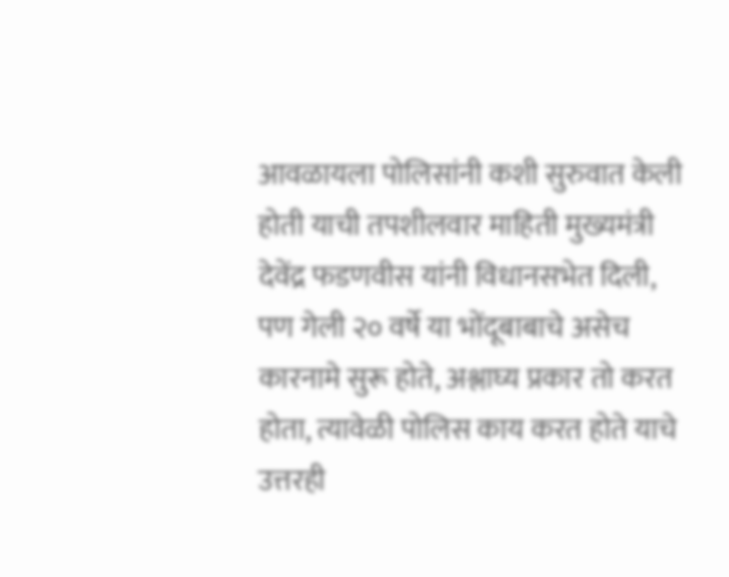आवळायला पोलिसांनी कशी सुरुवात केली होती याची तपशीलवार माहिती मुख्यमंत्री देवेंद्र फडणवीस यांनी विधानसभेत दिली, पण गेली २० वर्षे या भोंदूबाबाचे असेच कारनामे सुरू होते, अश्लाघ्य प्रकार तो करत होता, त्यावेळी पोलिस काय करत होते याचे उत्तरही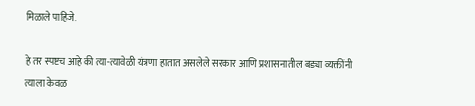मिळाले पाहिजे.

हे तर स्पष्टच आहे की त्या-त्यावेळी यंत्रणा हातात असलेले सरकार आणि प्रशासनातील बड्या व्यक्तींनी त्याला केवळ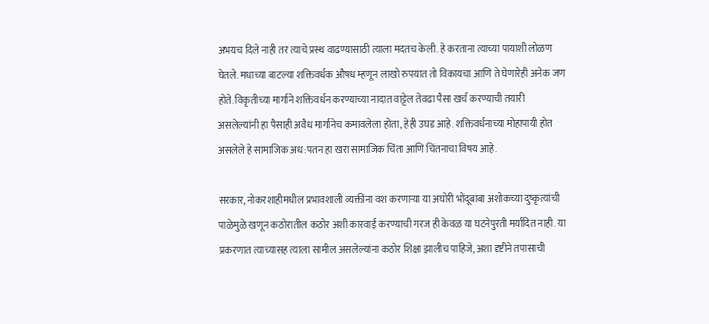अभयच दिले नाही तर त्याचे प्रस्थ वाढण्यासाठी त्याला मदतच केली. हे करताना त्याच्या पायाशी लोळण घेतले. मधाच्या बाटल्या शक्तिवर्धक औषध म्हणून लाखो रुपयात तो विकायचा आणि ते घेणारेही अनेक जण होते. विकृतीच्या मार्गाने शक्तिवर्धन करण्याच्या नादात वाट्टेल तेवढा पैसा खर्च करण्याची तयारी असलेल्यांनी हा पैसाही अवैध मार्गानेच कमावलेला होता, हेही उघड आहे. शक्तिवर्धनाच्या मोहापायी होत असलेले हे सामाजिक अध:पतन हा खरा सामाजिक चिंता आणि चिंतनाचा विषय आहे.

सरकार, नोकरशाहीमधील प्रभावशाली व्यक्तींना वश करणाऱ्या या अघोरी भोंदूबाबा अशोकच्या दुष्कृत्यांची पाळेमुळे खणून कठोरातील कठोर अशी कारवाई करण्याची गरज ही केवळ या घटनेपुरती मर्यादित नाही. या प्रकरणात त्याच्यासह त्याला सामील असलेल्यांना कठोर शिक्षा झालीच पाहिजे, अशा दृष्टीने तपासाची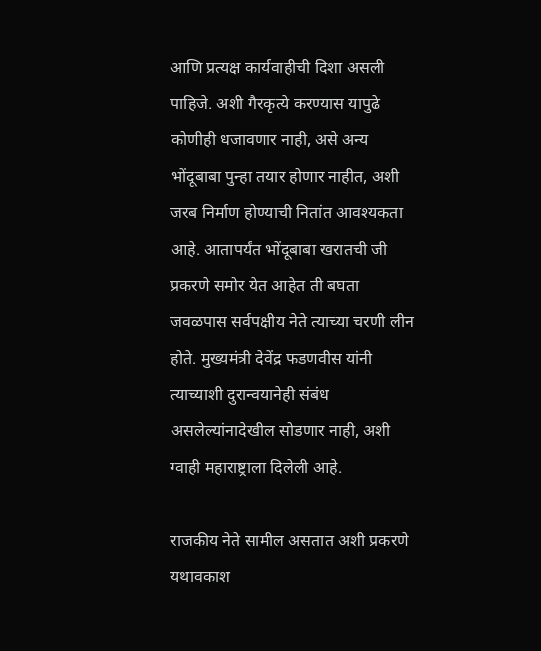आणि प्रत्यक्ष कार्यवाहीची दिशा असली पाहिजे. अशी गैरकृत्ये करण्यास यापुढे कोणीही धजावणार नाही, असे अन्य भोंदूबाबा पुन्हा तयार होणार नाहीत, अशी जरब निर्माण होण्याची नितांत आवश्यकता आहे. आतापर्यंत भोंदूबाबा खरातची जी प्रकरणे समोर येत आहेत ती बघता जवळपास सर्वपक्षीय नेते त्याच्या चरणी लीन होते. मुख्यमंत्री देवेंद्र फडणवीस यांनी त्याच्याशी दुरान्वयानेही संबंध असलेल्यांनादेखील सोडणार नाही, अशी ग्वाही महाराष्ट्राला दिलेली आहे.

राजकीय नेते सामील असतात अशी प्रकरणे यथावकाश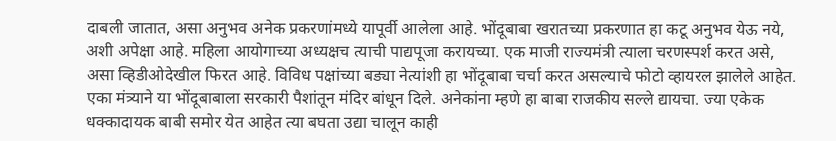दाबली जातात, असा अनुभव अनेक प्रकरणांमध्ये यापूर्वी आलेला आहे. भोंदूबाबा खरातच्या प्रकरणात हा कटू अनुभव येऊ नये, अशी अपेक्षा आहे. महिला आयोगाच्या अध्यक्षच त्याची पाद्यपूजा करायच्या. एक माजी राज्यमंत्री त्याला चरणस्पर्श करत असे, असा व्हिडीओदेखील फिरत आहे. विविध पक्षांच्या बड्या नेत्यांशी हा भोंदूबाबा चर्चा करत असल्याचे फोटो व्हायरल झालेले आहेत. एका मंत्र्याने या भोंदूबाबाला सरकारी पैशांतून मंदिर बांधून दिले. अनेकांना म्हणे हा बाबा राजकीय सल्ले द्यायचा. ज्या एकेक धक्कादायक बाबी समोर येत आहेत त्या बघता उद्या चालून काही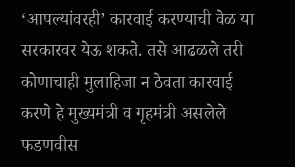‘आपल्यांवरही’ कारवाई करण्याची वेळ या सरकारवर येऊ शकते. तसे आढळले तरी कोणाचाही मुलाहिजा न ठेवता कारवाई करणे हे मुख्यमंत्री व गृहमंत्री असलेले फडणवीस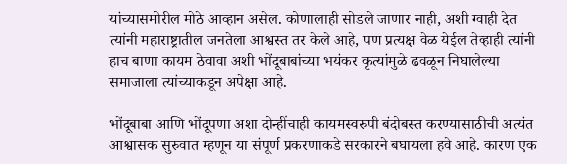यांच्यासमोरील मोठे आव्हान असेल. कोणालाही सोडले जाणार नाही, अशी ग्वाही देत त्यांनी महाराष्ट्रातील जनतेला आश्वस्त तर केले आहे, पण प्रत्यक्ष वेळ येईल तेव्हाही त्यांनी हाच बाणा कायम ठेवावा अशी भोंदूबाबांच्या भयंकर कृत्यांमुळे ढवळून निघालेल्या समाजाला त्यांच्याकडून अपेक्षा आहे.

भोंदूबाबा आणि भोंदूपणा अशा दोन्हींचाही कायमस्वरुपी बंदोबस्त करण्यासाठीची अत्यंत आश्वासक सुरुवात म्हणून या संपूर्ण प्रकरणाकडे सरकारने बघायला हवे आहे. कारण एक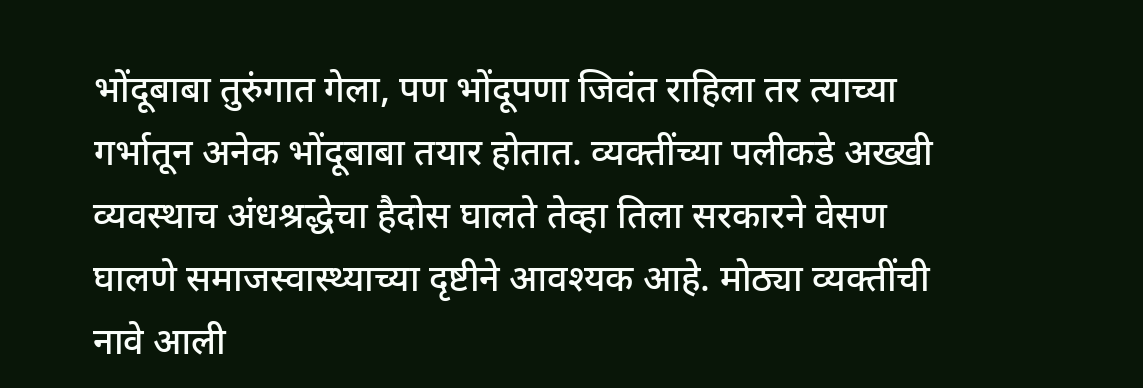भोंदूबाबा तुरुंगात गेला, पण भोंदूपणा जिवंत राहिला तर त्याच्या गर्भातून अनेक भोंदूबाबा तयार होतात. व्यक्तींच्या पलीकडे अख्खी व्यवस्थाच अंधश्रद्धेचा हैदोस घालते तेव्हा तिला सरकारने वेसण घालणे समाजस्वास्थ्याच्या दृष्टीने आवश्यक आहे. मोठ्या व्यक्तींची नावे आली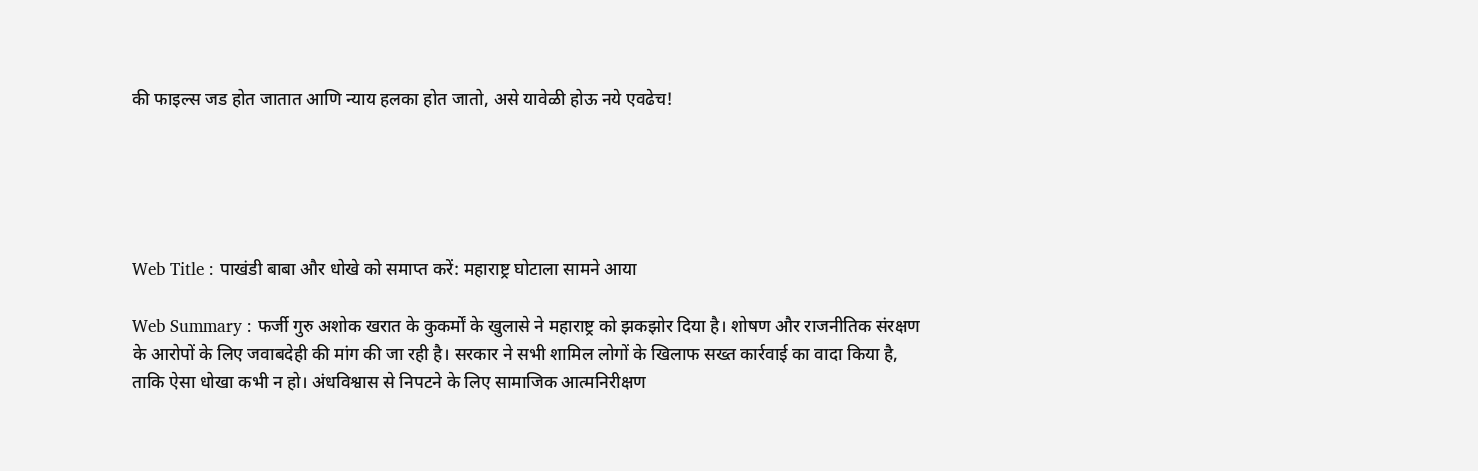की फाइल्स जड होत जातात आणि न्याय हलका होत जातो, असे यावेळी होऊ नये एवढेच!





Web Title : पाखंडी बाबा और धोखे को समाप्त करें: महाराष्ट्र घोटाला सामने आया

Web Summary : फर्जी गुरु अशोक खरात के कुकर्मों के खुलासे ने महाराष्ट्र को झकझोर दिया है। शोषण और राजनीतिक संरक्षण के आरोपों के लिए जवाबदेही की मांग की जा रही है। सरकार ने सभी शामिल लोगों के खिलाफ सख्त कार्रवाई का वादा किया है, ताकि ऐसा धोखा कभी न हो। अंधविश्वास से निपटने के लिए सामाजिक आत्मनिरीक्षण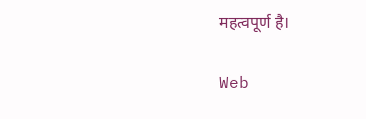महत्वपूर्ण है।

Web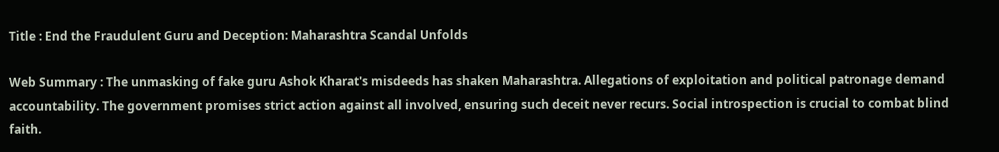Title : End the Fraudulent Guru and Deception: Maharashtra Scandal Unfolds

Web Summary : The unmasking of fake guru Ashok Kharat's misdeeds has shaken Maharashtra. Allegations of exploitation and political patronage demand accountability. The government promises strict action against all involved, ensuring such deceit never recurs. Social introspection is crucial to combat blind faith.